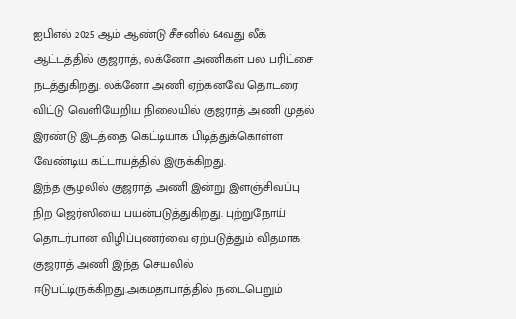ஐபிஎல் 2025 ஆம் ஆண்டு சீசனில் 64வது லீக் ஆட்டத்தில் குஜராத், லக்னோ அணிகள் பல பரிட்சை நடத்துகிறது. லக்னோ அணி ஏற்கனவே தொடரை விட்டு வெளியேறிய நிலையில் குஜராத் அணி முதல் இரண்டு இடத்தை கெட்டியாக பிடித்துக்கொள்ள வேண்டிய கட்டாயத்தில் இருக்கிறது.
இந்த சூழலில் குஜராத் அணி இன்று இளஞ்சிவப்பு நிற ஜெர்ஸியை பயன்படுத்துகிறது. புற்றுநோய் தொடர்பான விழிப்புணர்வை ஏற்படுத்தும் விதமாக குஜராத் அணி இந்த செயலில் ஈடுபட்டிருக்கிறது.அகமதாபாத்தில் நடைபெறும்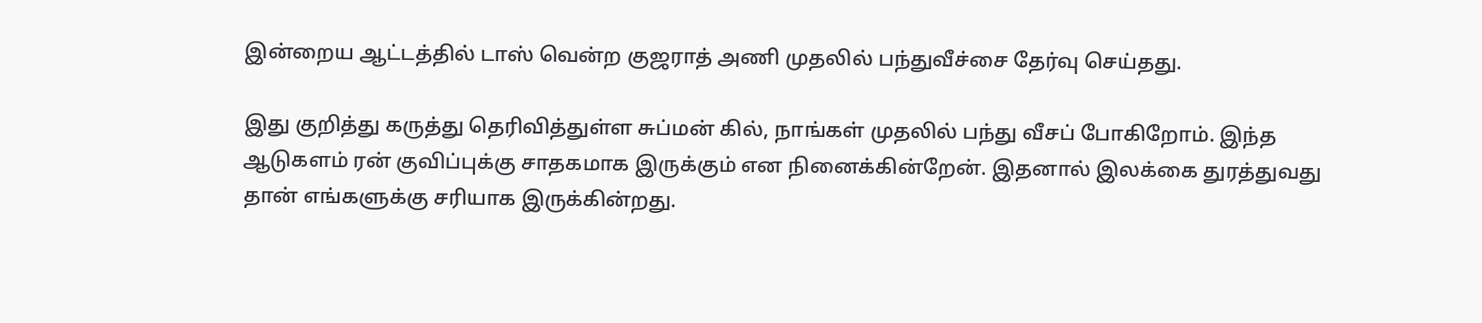இன்றைய ஆட்டத்தில் டாஸ் வென்ற குஜராத் அணி முதலில் பந்துவீச்சை தேர்வு செய்தது.

இது குறித்து கருத்து தெரிவித்துள்ள சுப்மன் கில், நாங்கள் முதலில் பந்து வீசப் போகிறோம். இந்த ஆடுகளம் ரன் குவிப்புக்கு சாதகமாக இருக்கும் என நினைக்கின்றேன். இதனால் இலக்கை துரத்துவது தான் எங்களுக்கு சரியாக இருக்கின்றது.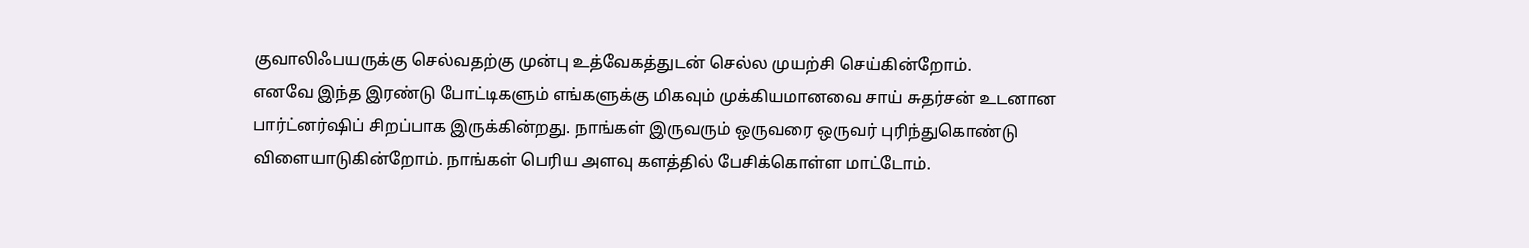குவாலிஃபயருக்கு செல்வதற்கு முன்பு உத்வேகத்துடன் செல்ல முயற்சி செய்கின்றோம்.
எனவே இந்த இரண்டு போட்டிகளும் எங்களுக்கு மிகவும் முக்கியமானவை சாய் சுதர்சன் உடனான பார்ட்னர்ஷிப் சிறப்பாக இருக்கின்றது. நாங்கள் இருவரும் ஒருவரை ஒருவர் புரிந்துகொண்டு விளையாடுகின்றோம். நாங்கள் பெரிய அளவு களத்தில் பேசிக்கொள்ள மாட்டோம்.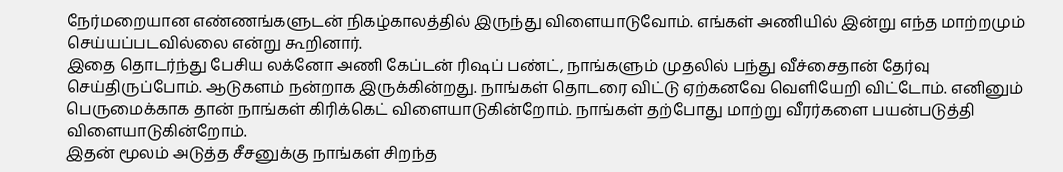நேர்மறையான எண்ணங்களுடன் நிகழ்காலத்தில் இருந்து விளையாடுவோம். எங்கள் அணியில் இன்று எந்த மாற்றமும் செய்யப்படவில்லை என்று கூறினார்.
இதை தொடர்ந்து பேசிய லக்னோ அணி கேப்டன் ரிஷப் பண்ட், நாங்களும் முதலில் பந்து வீச்சைதான் தேர்வு செய்திருப்போம். ஆடுகளம் நன்றாக இருக்கின்றது. நாங்கள் தொடரை விட்டு ஏற்கனவே வெளியேறி விட்டோம். எனினும் பெருமைக்காக தான் நாங்கள் கிரிக்கெட் விளையாடுகின்றோம். நாங்கள் தற்போது மாற்று வீரர்களை பயன்படுத்தி விளையாடுகின்றோம்.
இதன் மூலம் அடுத்த சீசனுக்கு நாங்கள் சிறந்த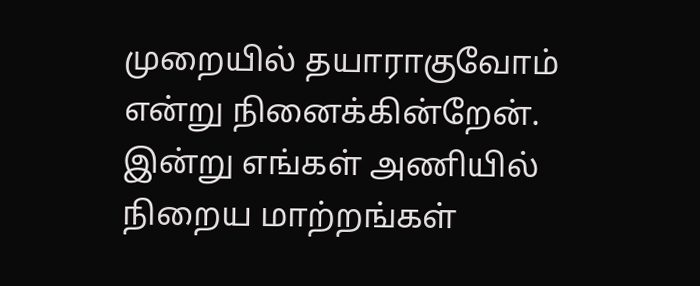முறையில் தயாராகுவோம் என்று நினைக்கின்றேன். இன்று எங்கள் அணியில் நிறைய மாற்றங்கள்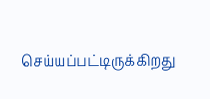செய்யப்பட்டிருக்கிறது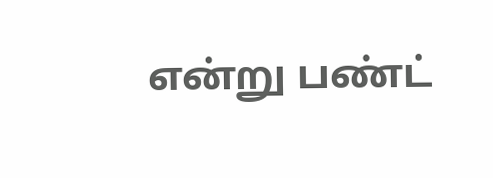என்று பண்ட்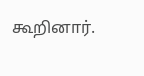கூறினார்.